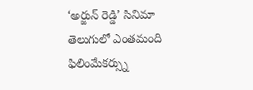‘అర్జున్ రెడ్డి’ సినిమా తెలుగులో ఎంతమంది ఫిలింమేకర్స్ను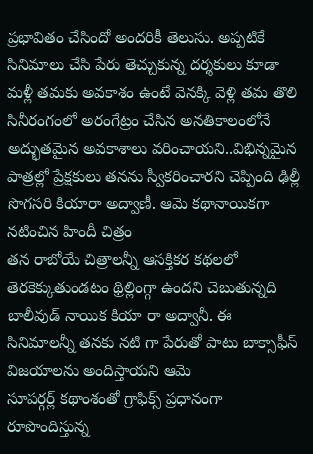ప్రభావితం చేసిందో అందరికీ తెలుసు. అప్పటికే సినిమాలు చేసి పేరు తెచ్చుకున్న దర్శకులు కూడా మళ్లీ తమకు అవకాశం ఉంటే వెనక్కి వెళ్లి తమ తొలి
సినీరంగంలో అరంగేట్రం చేసిన అనతికాలంలోనే అద్భుతమైన అవకాశాలు వరించాయని..విభిన్నమైన పాత్రల్లో ప్రేక్షకులు తనను స్వీకరించారని చెప్పింది ఢిల్లీ సొగసరి కియారా అద్వాణీ. ఆమె కథానాయికగా నటించిన హిందీ చిత్రం
తన రాబోయే చిత్రాలన్నీ ఆసక్తికర కథలలో తెరకెక్కుతుండటం థ్రిల్లింగ్గా ఉందని చెబుతున్నది బాలీవుడ్ నాయిక కియా రా అద్వానీ. ఈ సినిమాలన్నీ తనకు నటి గా పేరుతో పాటు బాక్సాఫీస్ విజయాలను అందిస్తాయని ఆమె
సూపర్గర్ల్ కథాంశంతో గ్రాఫిక్స్ ప్రధానంగా రూపొందిస్తున్న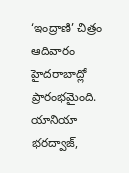‘ఇంద్రాణి’ చిత్రం ఆదివారం హైదరాబాద్లో ప్రారంభమైంది. యానియా భరద్వాజ్,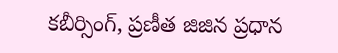కబీర్సింగ్, ప్రణీత జిజిన ప్రధాన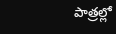పాత్రల్లో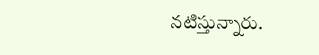నటిస్తున్నారు.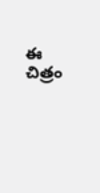ఈ చిత్రం